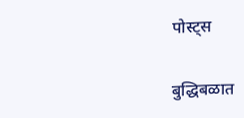पोस्ट्स

बुद्धिबळात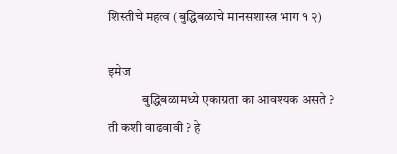शिस्तीचे महत्व (बुद्धिबळाचे मानसशास्त्र भाग १ २)

इमेज
             बुद्धिबळामध्ये एकाग्रता का आवश्यक असते ? ती कशी वाढवावी ? हे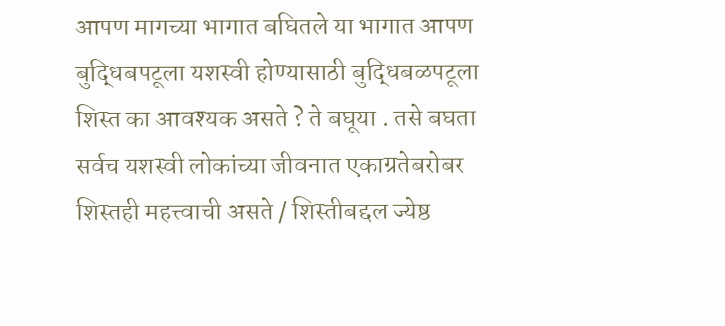आपण मागच्या भागात बघितले या भागात आपण बुद्धिबपटूला यशस्वी होण्यासाठी बुद्धिबळपटूला शिस्त का आवश्यक असते ? ते बघूया . तसे बघता सर्वच यशस्वी लोकांच्या जीवनात एकाग्रतेबरोबर शिस्तही महत्त्वाची असते / शिस्तीबद्दल ज्येष्ठ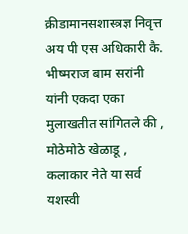क्रीडामानसशास्त्रज्ञ निवृत्त अय पी एस अधिकारी कै.  भीष्मराज बाम सरांनी यांनी एकदा एका मुलाखतीत सांगितले की , मोठेमोठे खेळाडू , कलाकार नेते या सर्व यशस्वी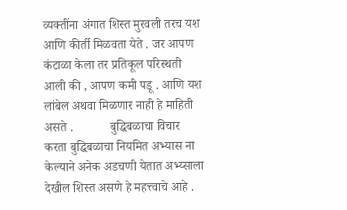व्यक्तींना अंगात शिस्त मुरवली तरच यश आणि कीर्ती मिळवता येते . जर आपण कंटाळा केला तर प्रतिकूल परिस्थती आली की , आपण कमी पडू . आणि यश लांबेल अथवा मिळणार नाही हे माहिती असते .            बुद्धिबळाचा विचार करता बुद्धिबळाचा नियमित अभ्यास ना केल्याने अनेक अडचणी येतात अभ्य्साला देखील शिस्त असणे हे महत्त्वाचे आहे .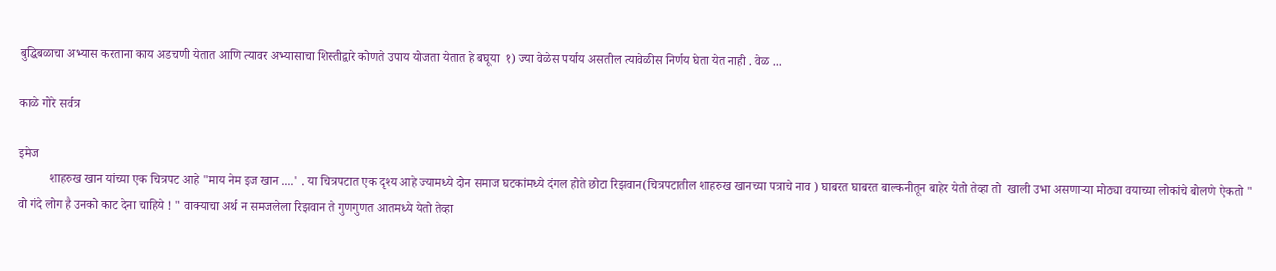बुद्धिबळाचा अभ्यास करताना काय अडचणी येतात आणि त्यावर अभ्यासाचा शिस्तीद्वारे कोणते उपाय योजता येतात हे बघूया  १) ज्या वेळेस पर्याय असतील त्यावेळीस निर्णय घेता येत नाही . वेळ ...

काळे गोरे सर्वत्र

इमेज
          शाहरुख खान यांच्या एक चित्रपट आहे "माय नेम इज खान ....' . या चित्रपटात एक दृश्य आहे ज्यामध्ये दोन समाज घटकांमध्ये दंगल होते छोटा रिझवान(चित्रपटातील शाहरुख खानच्या पत्राचे नाव ) घाबरत घाबरत बाल्कनीतून बाहेर येतो तेव्हा तो  खाली उभा असणाऱ्या मोठ्या वयाच्या लोकांचे बोलणे ऐकतो " वो गंदे लोग है उनको काट देना चाहिये ! " वाक्याचा अर्थ न समजलेला रिझवान ते गुणगुणत आतमध्ये येतो तेव्हा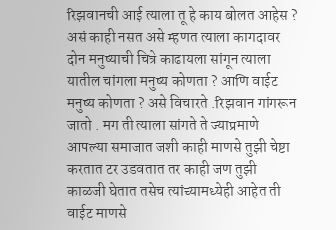रिझवानची आई त्याला तू हे काय बोलत आहेस ? असं काही नसत असे म्हणत त्याला कागदावर दोन मनुष्याची चित्रे काढायला सांगून त्याला यातील चांगला मनुष्य कोणता ? आणि वाईट मनुष्य कोणता ? असे विचारते .रिझवान गांगरून जातो . मग ती त्याला सांगते ते ज्याप्रमाणे आपल्या समाजात जशी काही माणसे तुझी चेष्टा करतात टर उडवतात तर काही जण तुझी काळजी घेतात तसेच त्यांच्यामध्येही आहेत ती वाईट माणसे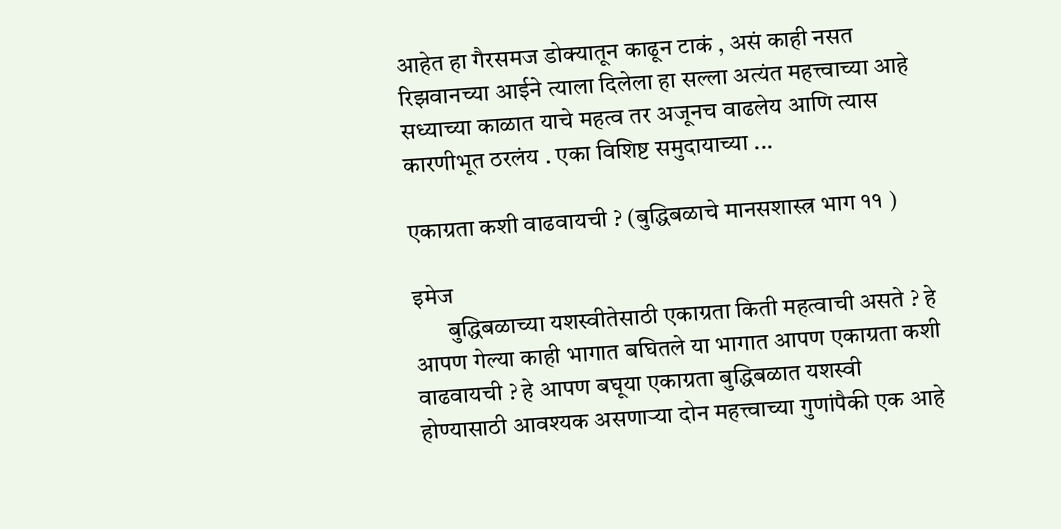आहेत हा गैरसमज डोक्यातून काढून टाकं , असं काही नसत रिझवानच्या आईने त्याला दिलेला हा सल्ला अत्यंत महत्त्वाच्या आहे सध्याच्या काळात याचे महत्व तर अजूनच वाढलेय आणि त्यास कारणीभूत ठरलंय . एका विशिष्ट समुदायाच्या ...

एकाग्रता कशी वाढवायची ? (बुद्धिबळाचे मानसशास्त्र भाग ११ )

इमेज
       बुद्धिबळाच्या यशस्वीतेसाठी एकाग्रता किती महत्वाची असते ? हे आपण गेल्या काही भागात बघितले या भागात आपण एकाग्रता कशी वाढवायची ? हे आपण बघूया एकाग्रता बुद्धिबळात यशस्वी होण्यासाठी आवश्यक असणाऱ्या दोन महत्त्वाच्या गुणांपैकी एक आहे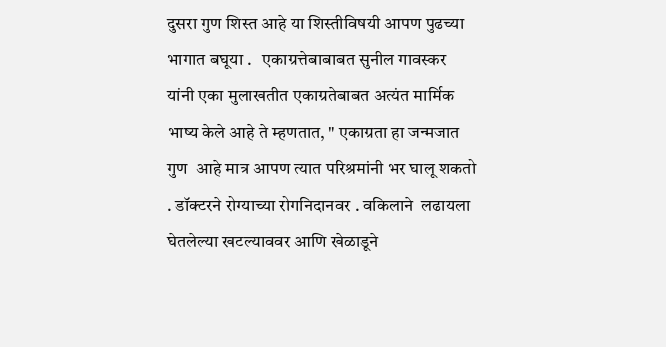दुसरा गुण शिस्त आहे या शिस्तीविषयी आपण पुढच्या भागात बघूया .   एकाग्रत्तेबाबाबत सुनील गावस्कर यांनी एका मुलाखतीत एकाग्रतेबाबत अत्यंत मार्मिक भाष्य केले आहे ते म्हणतात, " एकाग्रता हा जन्मजात गुण  आहे मात्र आपण त्यात परिश्रमांनी भर घालू शकतो . डॉक्टरने रोग्याच्या रोगनिदानवर . वकिलाने  लढायला घेतलेल्या खटल्याववर आणि खेळाडूने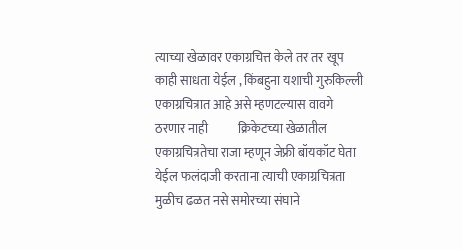त्याच्या खेळावर एकाग्रचित्त केले तर तर खूप काही साधता येईल , किंबहुना यशाची गुरुकिल्ली एकाग्रचित्रात आहे असे म्हणटल्यास वावगे ठरणार नाही            क्रिकेटच्या खेळातील एकाग्रचित्रतेचा राजा म्हणून जेफ्री बॉयकॉट घेता येईल फलंदाजी करताना त्याची एकाग्रचित्रता मुळीच ढळत नसे समोरच्या संघाने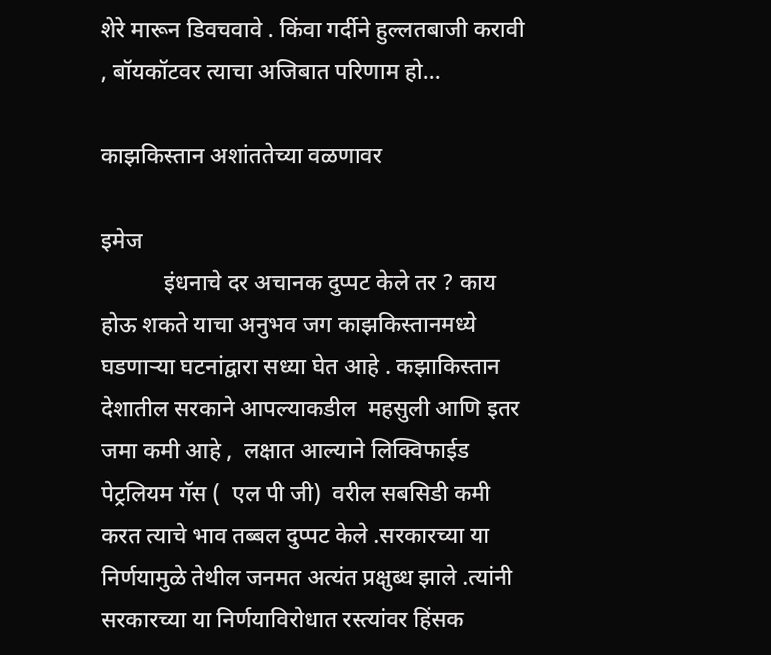शेरे मारून डिवचवावे . किंवा गर्दीने हुल्लतबाजी करावी , बॉयकॉटवर त्याचा अजिबात परिणाम हो...

काझकिस्तान अशांततेच्या वळणावर

इमेज
           इंधनाचे दर अचानक दुप्पट केले तर ? काय  होऊ शकते याचा अनुभव जग काझकिस्तानमध्ये घडणाऱ्या घटनांद्वारा सध्या घेत आहे . कझाकिस्तान देशातील सरकाने आपल्याकडील  महसुली आणि इतर जमा कमी आहे ,  लक्षात आल्याने लिक्विफाईड पेट्रलियम गॅस (  एल पी जी)  वरील सबसिडी कमी करत त्याचे भाव तब्बल दुप्पट केले .सरकारच्या या निर्णयामुळे तेथील जनमत अत्यंत प्रक्षुब्ध झाले .त्यांनी सरकारच्या या निर्णयाविरोधात रस्त्यांवर हिंसक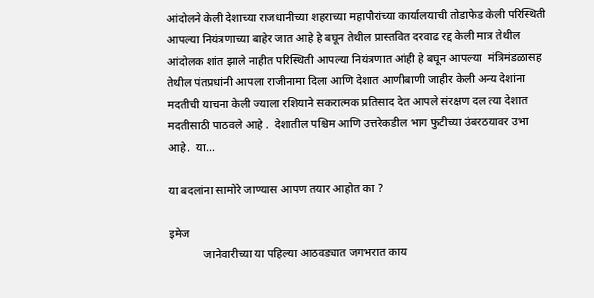आंदोलने केली देशाच्या राजधानीच्या शहराच्या महापौरांच्या कार्यालयाची तोडाफेड केली परिस्थिती आपल्या नियंत्रणाच्या बाहेर जात आहे हे बघून तेथील प्रास्तवित दरवाढ रद्द केली मात्र तेथील आंदोलक शांत झाले नाहीत परिस्थिती आपल्या नियंत्रणात आंही हे बघून आपल्या  मंत्रिमंडळासह तेथील पंतप्रधांनी आपला राजीनामा दिला आणि देशात आणीबाणी जाहीर केली अन्य देशांना मदतीची याचना केली ज्याला रशियाने सकरात्मक प्रतिसाद देत आपले संरक्षण दल त्या देशात मदतीसाठी पाठवले आहे .  देशातील पश्चिम आणि उत्तरेकडील भाग फुटीच्या उंबरठयावर उभा आहे.  या...

या बदलांना सामोरे जाण्यास आपण तयार आहोत का ?

इमेज
            जानेवारीच्या या पहिल्या आठवड्यात जगभरात काय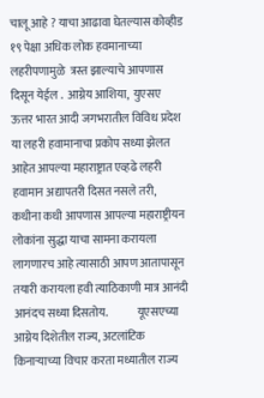चालू आहे ? याचा आढावा घेतल्यास कोव्हीड १९ पेक्षा अधिक लोक हवमानाच्या लहरीपणामुळे  त्रस्त झाल्याचे आपणास दिसून येईल .  आग्नेय आशिया,  युएसए  ऊत्तर भारत आदी जगभरातील विविध प्रदेश या लहरी हवामानाचा प्रकोप सध्या झेलत आहेत आपल्या महाराष्ट्रात एव्हढे लहरी हवामान अद्यापतरी दिसत नसले तरी,  कधीना कधी आपणास आपल्या महाराष्ट्रीयन लोकांना सुद्धा याचा सामना करायला लागणारच आहे त्यासाठी आपण आतापासून तयारी करायला हवी त्याठिकाणी मात्र आनंदी आनंदच सध्या दिसतोय.             यूएसएच्या आग्नेय दिशेतील राज्य, अटलांटिक किनाऱ्याच्या विचार करता मध्यातील राज्य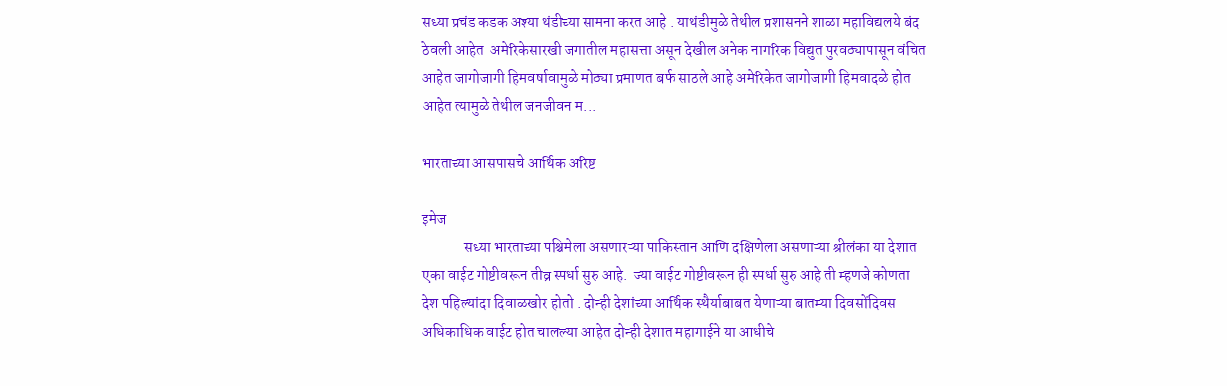सध्या प्रचंड कडक अश्या थंडीच्या सामना करत आहे . याथंडीमुळे तेथील प्रशासनने शाळा महाविद्यलये बंद ठेवली आहेत  अमेरिकेसारखी जगातील महासत्ता असून देखील अनेक नागरिक विद्युत पुरवठ्यापासून वंचित आहेत जागोजागी हिमवर्षावामुळे मोठ्या प्रमाणत बर्फ साठले आहे अमेरिकेत जागोजागी हिमवादळे होत आहेत त्यामुळे तेथील जनजीवन म...

भारताच्या आसपासचे आर्थिक अरिष्ट

इमेज
              सध्या भारताच्या पश्चिमेला असणारऱ्या पाकिस्तान आणि दक्षिणेला असणाऱ्या श्रीलंका या देशात एका वाईट गोष्टीवरून तीव्र स्पर्धा सुरु आहे.  ज्या वाईट गोष्टीवरून ही स्पर्धा सुरु आहे ती म्हणजे कोणता देश पहिल्यांदा दिवाळखोर होतो . दोन्ही देशांच्या आर्थिक स्थैर्याबाबत येणाऱ्या बातम्या दिवसोंदिवस अधिकाधिक वाईट होत चालल्या आहेत दोन्ही देशात महागाईने या आधीचे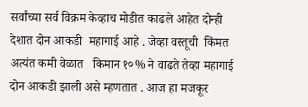सर्वांच्या सर्व विक्रम केव्हाच मोडीत काढले आहेत दोन्ही देशात दोन आकडी  महागाई आहे . जेव्हा वस्तूची  किंमत  अत्यंत कमी वेळात   किमान १०% ने वाढते तेव्हा महागाई दोन आकडी झाली असे म्हणतात . आज हा मजकूर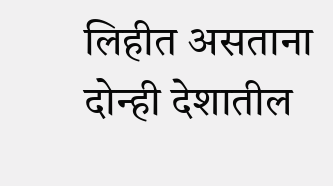लिहीत असताना दोन्ही देशातील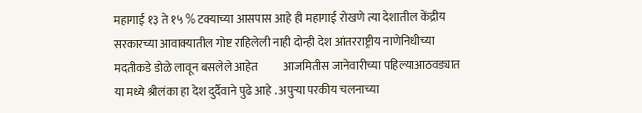महागाई १३ ते १५ % टक्याच्या आसपास आहे ही महागाई रोखणे त्या देशातील केंद्रीय सरकारच्या आवाक्यातील गोष्ट राहिलेली नाही दोन्ही देश आंतरराष्ट्रीय नाणेनिधीच्या मदतीकडे डोळे लावून बसलेले आहेत           आजमितीस जानेवारीच्या पहिल्याआठवड्यात या मध्ये श्रीलंका हा देश दुर्दैवाने पुढे आहे . अपुऱ्या परकीय चलनाच्या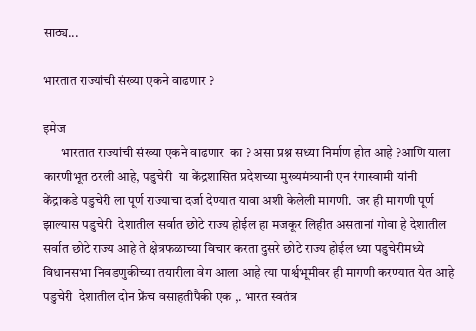साठ्य...

भारतात राज्यांची संख्या एकने वाढणार ?

इमेज
       भारतात राज्यांची संख्या एकने वाढणार  का ? असा प्रश्न सध्या निर्माण होत आहे ?आणि याला कारणीभूत ठरली आहे, पडुचेरी  या केंद्रशासित प्रदेशच्या मुख्यमंत्र्यानी एन रंगास्वामी यांनी केंद्राकडे पडुचेरी ला पूर्ण राज्याचा दर्जा देण्यात यावा अशी केलेली मागणी.  जर ही मागणी पूर्ण झाल्यास पडुचेरी  देशातील सर्वात छोटे राज्य होईल हा मजकूर लिहीत असतानां गोवा हे देशातील सर्वात छोटे राज्य आहे ते क्षेत्रफळाच्या विचार करता दुसरे छोटे राज्य होईल ध्या पडुचेरीमध्ये विधानसभा निवडणुकीच्या तयारीला वेग आला आहे त्या पार्श्वभूमीवर ही मागणी करण्यात येत आहे       पडुचेरी  देशातील दोन फ्रेंच वसाहतीपैकी एक ,. भारत स्वतंत्र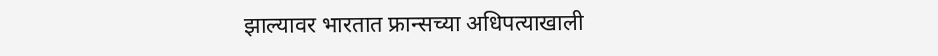झाल्यावर भारतात फ्रान्सच्या अधिपत्याखाली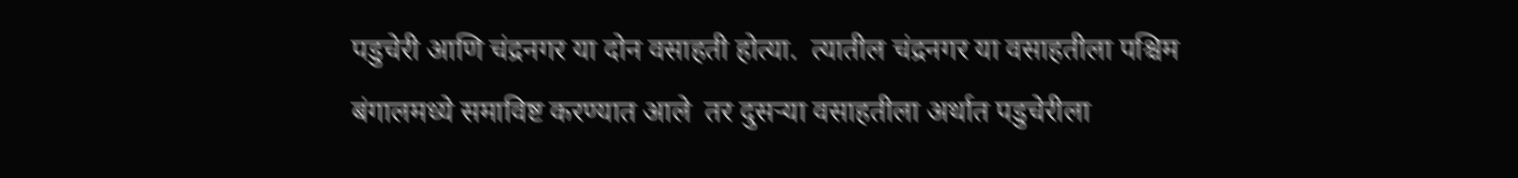पडुचेरी आणि चंद्रनगर या दोन वसाहती होत्या.  त्यातील चंद्रनगर या वसाहतीला पश्चिम बंगालमध्ये समाविष्ट करण्यात आले  तर दुसऱ्या वसाहतीला अर्थात पडुचेरीला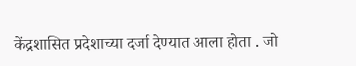केंद्रशासित प्रदेशाच्या दर्जा देण्यात आला होता . जो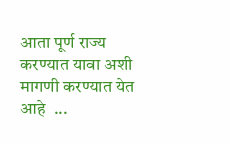आता पूर्ण राज्य करण्यात यावा अशी मागणी करण्यात येत आहे  ...